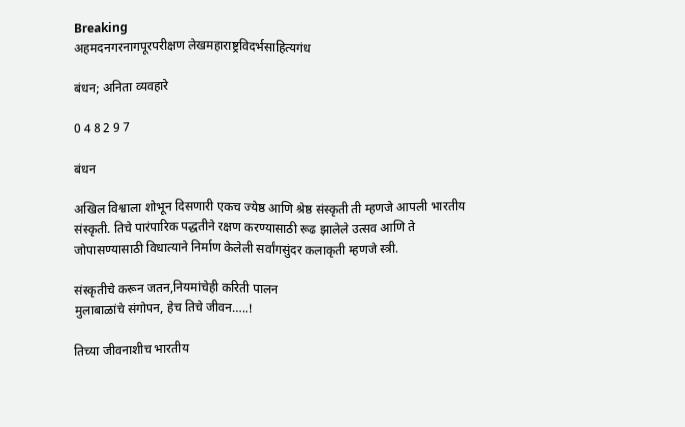Breaking
अहमदनगरनागपूरपरीक्षण लेखमहाराष्ट्रविदर्भसाहित्यगंध

बंधन; अनिता व्यवहारे

0 4 8 2 9 7

बंधन

अखिल विश्वाला शोभून दिसणारी एकच ज्येष्ठ आणि श्रेष्ठ संस्कृती ती म्हणजे आपली भारतीय संस्कृती. तिचे पारंपारिक पद्धतीने रक्षण करण्यासाठी रूढ झालेले उत्सव आणि ते जोपासण्यासाठी विधात्याने निर्माण केलेली सर्वांगसुंदर कलाकृती म्हणजे स्त्री.

संस्कृतीचे करून जतन,नियमांचेही करिती पालन
मुलाबाळांचे संगोपन, हेच तिचे जीवन…..!

तिच्या जीवनाशीच भारतीय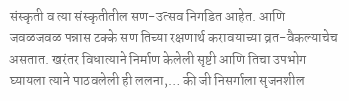संस्कृती व त्या संस्कृतीतील सण-उत्सव निगडित आहेत. आणि जवळजवळ पन्नास टक्के सण तिच्या रक्षणार्थ करावयाच्या व्रत-वैकल्याचेच असतात. खरंतर विधात्याने निर्माण केलेली सृष्टी आणि तिचा उपभोग घ्यायला त्याने पाठवलेली ही ललना,… की जी निसर्गाला सृजनशील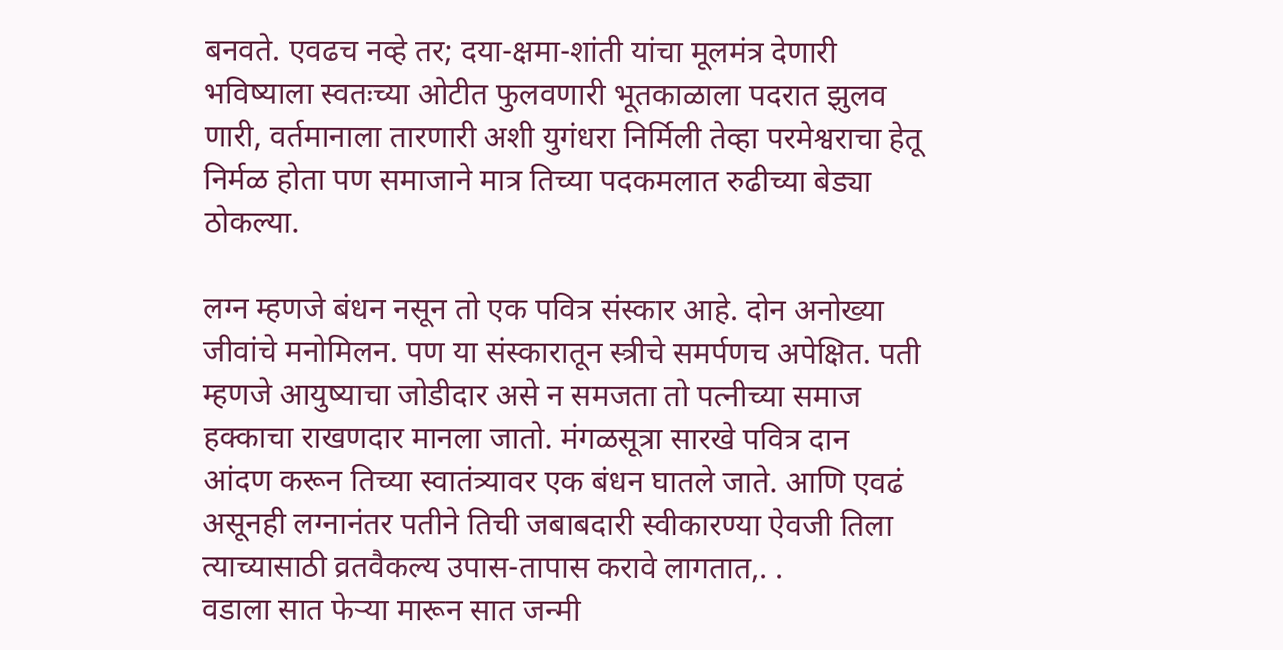बनवते. एवढच नव्हे तर; दया-क्षमा-शांती यांचा मूलमंत्र देणारी भविष्याला स्वतःच्या ओटीत फुलवणारी भूतकाळाला पदरात झुलव णारी, वर्तमानाला तारणारी अशी युगंधरा निर्मिली तेव्हा परमेश्वराचा हेतू निर्मळ होता पण समाजाने मात्र तिच्या पदकमलात रुढीच्या बेड्या ठोकल्या.

लग्न म्हणजे बंधन नसून तो एक पवित्र संस्कार आहे. दोन अनोख्या जीवांचे मनोमिलन. पण या संस्कारातून स्त्रीचे समर्पणच अपेक्षित. पती म्हणजे आयुष्याचा जोडीदार असे न समजता तो पत्नीच्या समाज हक्काचा राखणदार मानला जातो. मंगळसूत्रा सारखे पवित्र दान आंदण करून तिच्या स्वातंत्र्यावर एक बंधन घातले जाते. आणि एवढं असूनही लग्नानंतर पतीने तिची जबाबदारी स्वीकारण्या ऐवजी तिला त्याच्यासाठी व्रतवैकल्य उपास-तापास करावे लागतात,. .
वडाला सात फेऱ्या मारून सात जन्मी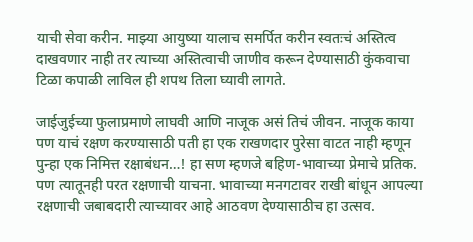याची सेवा करीन. माझ्या आयुष्या यालाच समर्पित करीन स्वतःचं अस्तित्व दाखवणार नाही तर त्याच्या अस्तित्वाची जाणीव करून देण्यासाठी कुंकवाचा टिळा कपाळी लाविल ही शपथ तिला घ्यावी लागते.

जाईजुईच्या फुलाप्रमाणे लाघवी आणि नाजूक असं तिचं जीवन. नाजूक काया पण याचं रक्षण करण्यासाठी पती हा एक राखणदार पुरेसा वाटत नाही म्हणून पुन्हा एक निमित्त रक्षाबंधन…! हा सण म्हणजे बहिण-भावाच्या प्रेमाचे प्रतिक. पण त्यातूनही परत रक्षणाची याचना. भावाच्या मनगटावर राखी बांधून आपल्या रक्षणाची जबाबदारी त्याच्यावर आहे आठवण देण्यासाठीच हा उत्सव.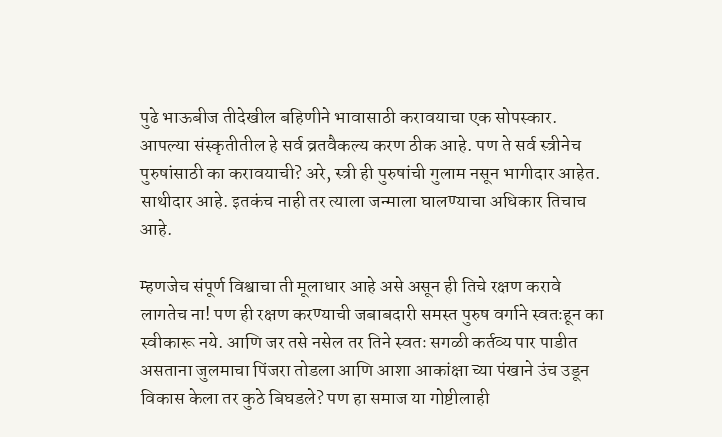पुढे भाऊबीज तीदेखील बहिणीने भावासाठी करावयाचा एक सोपस्कार. आपल्या संस्कृतीतील हे सर्व व्रतवैकल्य करण ठीक आहे. पण ते सर्व स्त्रीनेच पुरुषांसाठी का करावयाची? अरे, स्त्री ही पुरुषांची गुलाम नसून भागीदार आहेत. साथीदार आहे. इतकंच नाही तर त्याला जन्माला घालण्याचा अधिकार तिचाच आहे.

म्हणजेच संपूर्ण विश्वाचा ती मूलाधार आहे असे असून ही तिचे रक्षण करावे लागतेच ना! पण ही रक्षण करण्याची जबाबदारी समस्त पुरुष वर्गाने स्वतःहून का स्वीकारू नये. आणि जर तसे नसेल तर तिने स्वतः सगळी कर्तव्य पार पाडीत असताना जुलमाचा पिंजरा तोडला आणि आशा आकांक्षा च्या पंखाने उंच उडून विकास केला तर कुठे बिघडले? पण हा समाज या गोष्टीलाही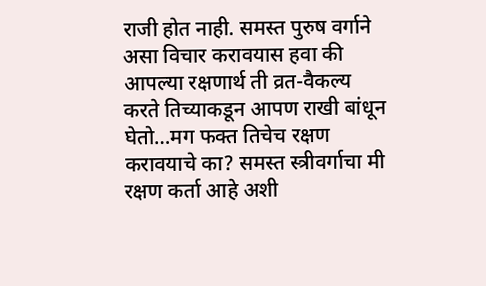राजी होत नाही. समस्त पुरुष वर्गाने असा विचार करावयास हवा की आपल्या रक्षणार्थ ती व्रत-वैकल्य करते तिच्याकडून आपण राखी बांधून घेतो…मग फक्त तिचेच रक्षण करावयाचे का? समस्त स्त्रीवर्गाचा मी रक्षण कर्ता आहे अशी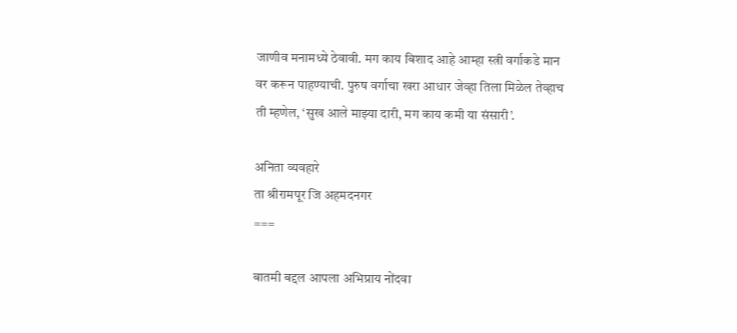जाणीव मनामध्ये ठेवावी. मग काय बिशाद आहे आम्हा स्त्री वर्गाकडे मान वर करून पाहण्याची. पुरुष वर्गाचा खरा आधार जेव्हा तिला मिळेल तेव्हाच ती म्हणेल, ‘सुख आले माझ्या दारी, मग काय कमी या संसारी’.

अनिता व्यवहारे
ता श्रीरामपूर जि अहमदनगर
===

बातमी बद्दल आपला अभिप्राय नोंदवा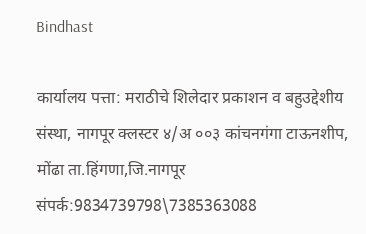Bindhast

कार्यालय पत्ता: मराठीचे शिलेदार प्रकाशन व बहुउद्देशीय संस्था, नागपूर क्लस्टर ४/अ ००३ कांचनगंगा टाऊनशीप, मोंढा ता.हिंगणा,जि.नागपूर संपर्क:9834739798\7385363088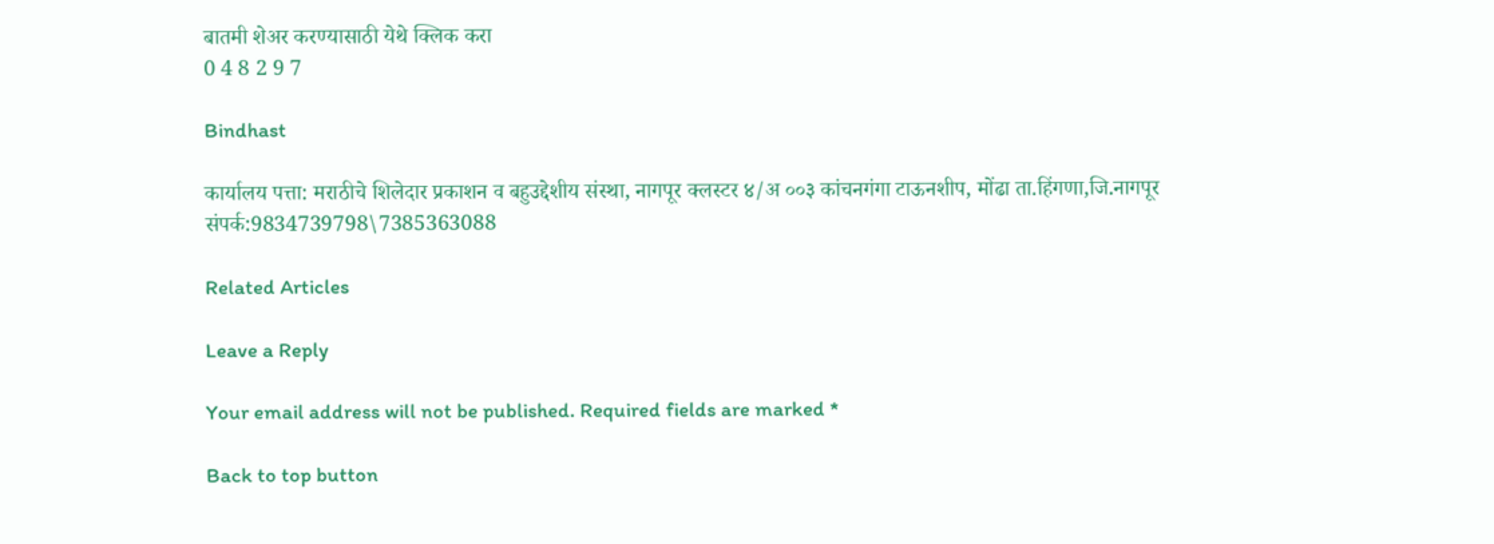बातमी शेअर करण्यासाठी येथे क्लिक करा
0 4 8 2 9 7

Bindhast

कार्यालय पत्ता: मराठीचे शिलेदार प्रकाशन व बहुउद्देशीय संस्था, नागपूर क्लस्टर ४/अ ००३ कांचनगंगा टाऊनशीप, मोंढा ता.हिंगणा,जि.नागपूर संपर्क:9834739798\7385363088

Related Articles

Leave a Reply

Your email address will not be published. Required fields are marked *

Back to top button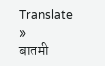Translate »
बातमी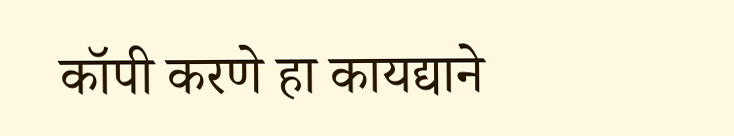कॉपी करणे हा कायद्याने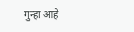गुन्हा आहे